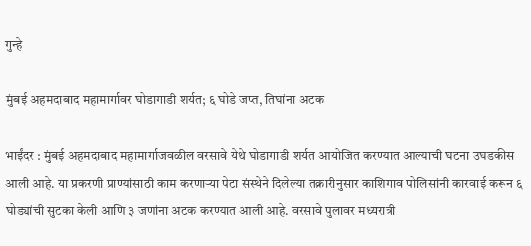गुन्हे

मुंबई अहमदाबाद महामार्गावर घोडागाडी शर्यत; ६ घोडे जप्त, तिघांना अटक

भाईंदर : मुंबई अहमदाबाद महामार्गाजवळील वरसावे येथे घोडागाडी शर्यत आयोजित करण्यात आल्याची घटना उघडकीस आली आहे. या प्रकरणी प्राण्यांसाठी काम करणार्‍या पेटा संस्थेने दिलेल्या तक्रारीनुसार काशिगाव पोलिसांनी कारवाई करून ६ घोड्यांची सुटका केली आणि ३ जणांना अटक करण्यात आली आहे. वरसावे पुलावर मध्यरात्री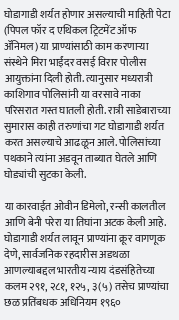घोडागाडी शर्यत होणार असल्याची माहिती पेटा (पिपल फॉर द एथिकल ट्रिटमेंट ऑफ ॲनिमल) या प्राण्यांसाठी काम करणार्‍या संस्थेने मिरा भाईंदर वसई विरार पोलीस आयुक्तांना दिली होती. त्यानुसार मध्यरात्री काशिगाव पोलिसांनी या वरसावे नाका परिसरात गस्त घातली होती. रात्री साडेबाराच्या सुमारास काही तरुणांचा गट घोडागाडी शर्यत करत असल्याचे आढळून आले. पोलिसांच्या पथकाने त्यांना अडवून ताब्यात घेतले आणि घोड्यांची सुटका केली.

या कारवाईत ओवीन डिमेलो, रन्सी कालतील आणि बेनी परेरा या तिघांना अटक केली आहे. घोडागाडी शर्यत लावून प्राण्यांना क्रूर वागणूक देणे, सार्वजनिक रहदारीस अडथळा आणल्याबद्दल भारतीय न्याय दंडसंहितेच्या कलम २९१, २८१, १२५, ३(५) तसेच प्राण्यांचा छळ प्रतिंबधक अधिनियम १९६०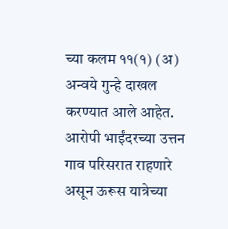च्या कलम ११(१) (अ) अन्वये गुन्हे दाखल करण्यात आले आहेत. आरोपी भाईंदरच्या उत्तन गाव परिसरात राहणारे असून ऊरूस यात्रेच्या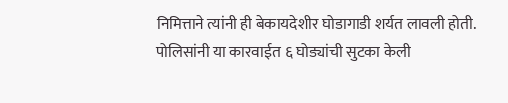निमित्ताने त्यांनी ही बेकायदेशीर घोडागाडी शर्यत लावली होती. पोलिसांनी या कारवाईत ६ घोड्यांची सुटका केली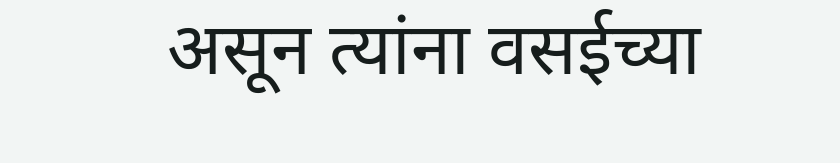असून त्यांना वसईच्या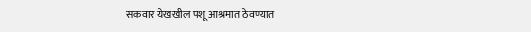सकवार येखखील पशू आश्रमात ठेवण्यात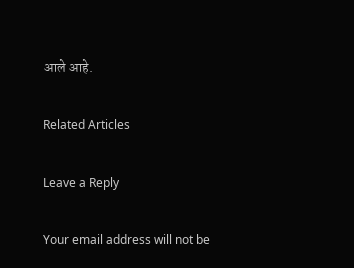आले आहे.

Related Articles

Leave a Reply

Your email address will not be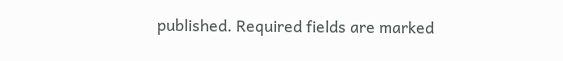published. Required fields are marked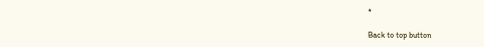*

Back to top button